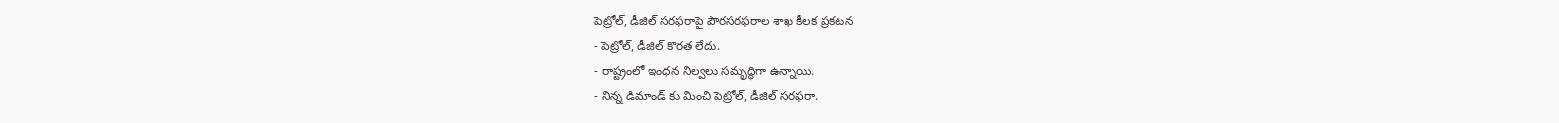పెట్రోల్, డీజిల్ సరఫరాపై పౌరసరఫరాల శాఖ కీలక ప్రకటన
- పెట్రోల్, డీజిల్ కొరత లేదు.
- రాష్ట్రంలో ఇంధన నిల్వలు సమృద్ధిగా ఉన్నాయి.
- నిన్న డిమాండ్ కు మించి పెట్రోల్, డీజిల్ సరఫరా.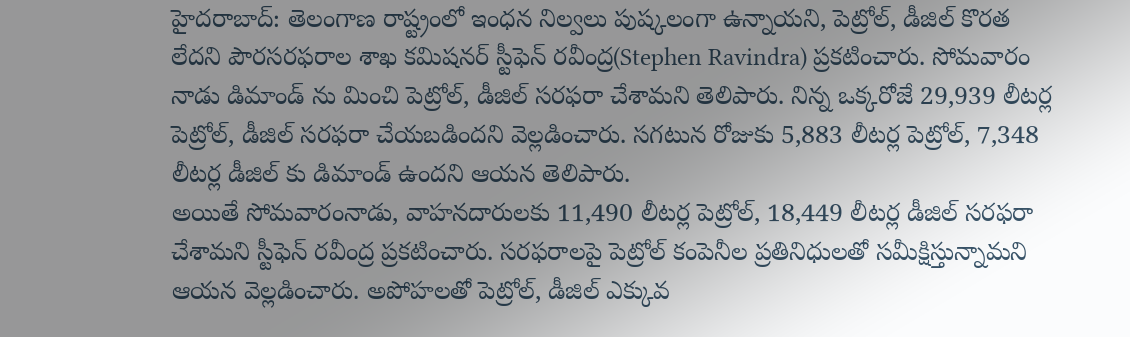హైదరాబాద్: తెలంగాణ రాష్ట్రంలో ఇంధన నిల్వలు పుష్కలంగా ఉన్నాయని, పెట్రోల్, డీజిల్ కొరత లేదని పౌరసరఫరాల శాఖ కమిషనర్ స్టీఫెన్ రవీంద్ర(Stephen Ravindra) ప్రకటించారు. సోమవారం నాడు డిమాండ్ ను మించి పెట్రోల్, డీజిల్ సరఫరా చేశామని తెలిపారు. నిన్న ఒక్కరోజే 29,939 లీటర్ల పెట్రోల్, డీజిల్ సరఫరా చేయబడిందని వెల్లడించారు. సగటున రోజుకు 5,883 లీటర్ల పెట్రోల్, 7,348 లీటర్ల డీజిల్ కు డిమాండ్ ఉందని ఆయన తెలిపారు.
అయితే సోమవారంనాడు, వాహనదారులకు 11,490 లీటర్ల పెట్రోల్, 18,449 లీటర్ల డీజిల్ సరఫరా చేశామని స్టీఫెన్ రవీంద్ర ప్రకటించారు. సరఫరాలపై పెట్రోల్ కంపెనీల ప్రతినిధులతో సమీక్షిస్తున్నామని ఆయన వెల్లడించారు. అపోహలతో పెట్రోల్, డీజిల్ ఎక్కువ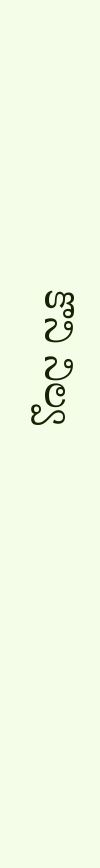కొని నిల్వ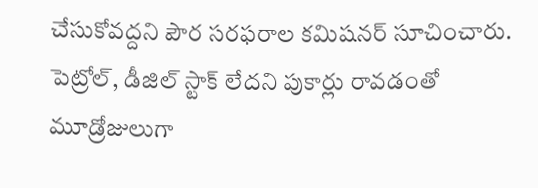చేసుకోవద్దని పౌర సరఫరాల కమిషనర్ సూచించారు. పెట్రోల్, డీజిల్ స్టాక్ లేదని పుకార్లు రావడంతో మూడ్రోజులుగా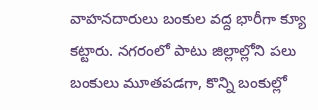వాహనదారులు బంకుల వద్ద భారీగా క్యూ కట్టారు. నగరంలో పాటు జిల్లాల్లోని పలు బంకులు మూతపడగా, కొన్ని బంకుల్లో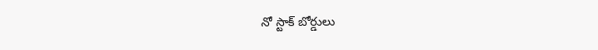నో స్టాక్ బోర్డులు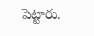పెట్టారు.